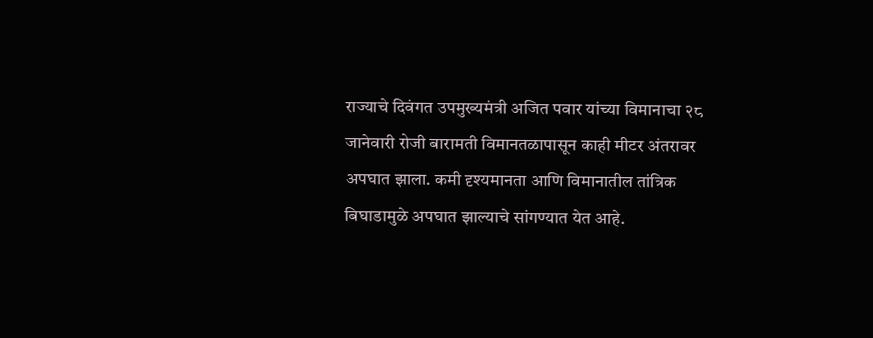राज्याचे दिवंगत उपमुख्यमंत्री अजित पवार यांच्या विमानाचा २८ जानेवारी रोजी बारामती विमानतळापासून काही मीटर अंतरावर अपघात झाला. कमी दृश्यमानता आणि विमानातील तांत्रिक बिघाडामुळे अपघात झाल्याचे सांगण्यात येत आहे.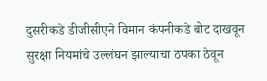दुसरीकडे डीजीसीएने विमान कंपनीकडे बोट दाखवून सुरक्षा नियमांचे उल्लंघन झाल्याचा ठपका ठेवून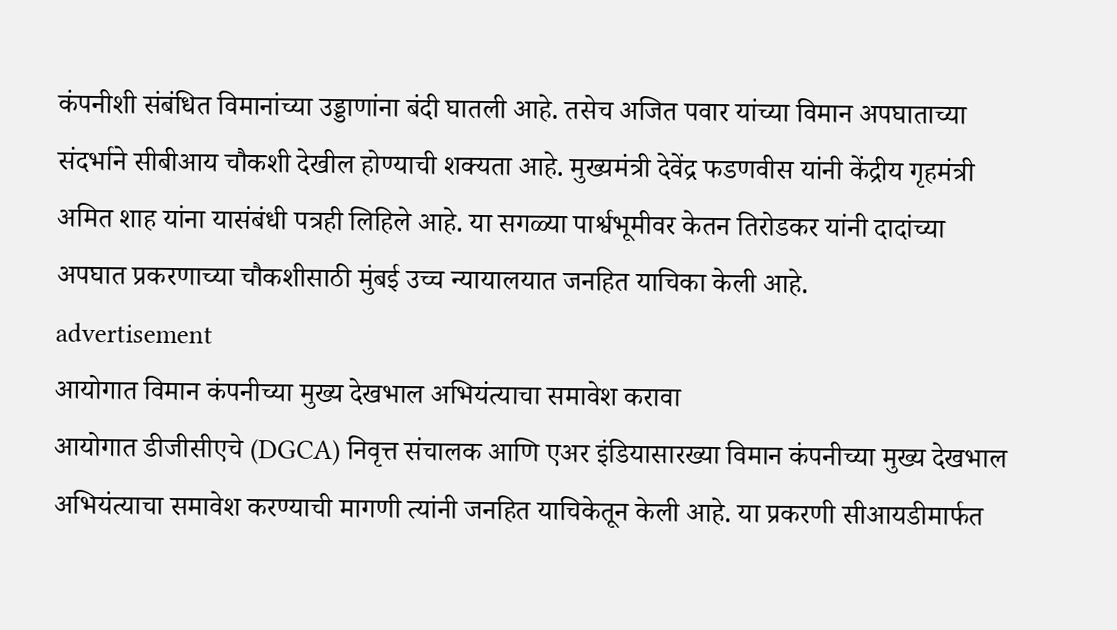कंपनीशी संबंधित विमानांच्या उड्डाणांना बंदी घातली आहे. तसेच अजित पवार यांच्या विमान अपघाताच्या संदर्भाने सीबीआय चौकशी देखील होण्याची शक्यता आहे. मुख्यमंत्री देवेंद्र फडणवीस यांनी केंद्रीय गृहमंत्री अमित शाह यांना यासंबंधी पत्रही लिहिले आहे. या सगळ्या पार्श्वभूमीवर केतन तिरोडकर यांनी दादांच्या अपघात प्रकरणाच्या चौकशीसाठी मुंबई उच्च न्यायालयात जनहित याचिका केली आहे.
advertisement
आयोगात विमान कंपनीच्या मुख्य देखभाल अभियंत्याचा समावेश करावा
आयोगात डीजीसीएचे (DGCA) निवृत्त संचालक आणि एअर इंडियासारख्या विमान कंपनीच्या मुख्य देखभाल अभियंत्याचा समावेश करण्याची मागणी त्यांनी जनहित याचिकेतून केली आहे. या प्रकरणी सीआयडीमार्फत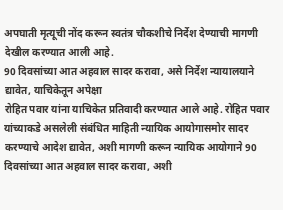अपघाती मृत्यूची नोंद करून स्वतंत्र चौकशीचे निर्देश देण्याची मागणी देखील करण्यात आली आहे.
90 दिवसांच्या आत अहवाल सादर करावा, असे निर्देश न्यायालयाने द्यावेत, याचिकेतून अपेक्षा
रोहित पवार यांना याचिकेत प्रतिवादी करण्यात आले आहे. रोहित पवार यांच्याकडे असलेली संबंधित माहिती न्यायिक आयोगासमोर सादर करण्याचे आदेश द्यावेत, अशी मागणी करून न्यायिक आयोगाने 90 दिवसांच्या आत अहवाल सादर करावा, अशी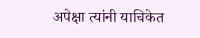अपेक्षा त्यांनी याचिकेत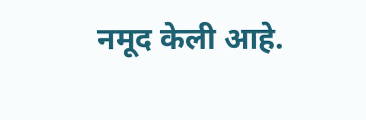नमूद केली आहे.